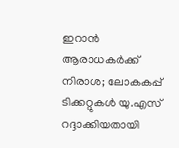ഇറാൻ ആരാധകർക്ക് നിരാശ; ലോകകപ്പ് ടിക്കറ്റുകൾ യു.എസ് റദ്ദാക്കിയതായി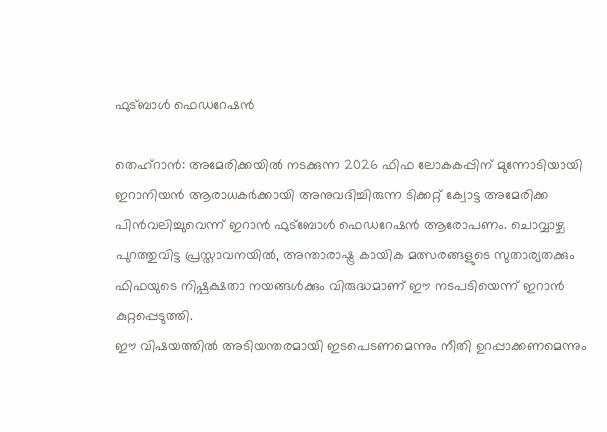ഫുട്ബാൾ ഫെഡറേഷൻ

തെഹ്റാൻ: അമേരിക്കയിൽ നടക്കുന്ന 2026 ഫിഫ ലോകകപ്പിന് മുന്നോടിയായി ഇറാനിയൻ ആരാധകർക്കായി അനുവദിച്ചിരുന്ന ടിക്കറ്റ് ക്വോട്ട അമേരിക്ക പിൻവലിച്ചുവെന്ന് ഇറാൻ ഫുട്ബോൾ ഫെഡറേഷൻ ആരോപണം. ചൊവ്വാഴ്ച പുറത്തുവിട്ട പ്രസ്താവനയിൽ, അന്താരാഷ്ട്ര കായിക മത്സരങ്ങളുടെ സുതാര്യതക്കും ഫിഫയുടെ നിഷ്പക്ഷതാ നയങ്ങൾക്കും വിരുദ്ധമാണ് ഈ നടപടിയെന്ന് ഇറാൻ കുറ്റപ്പെടുത്തി.
ഈ വിഷയത്തിൽ അടിയന്തരമായി ഇടപെടണമെന്നും നീതി ഉറപ്പാക്കണമെന്നും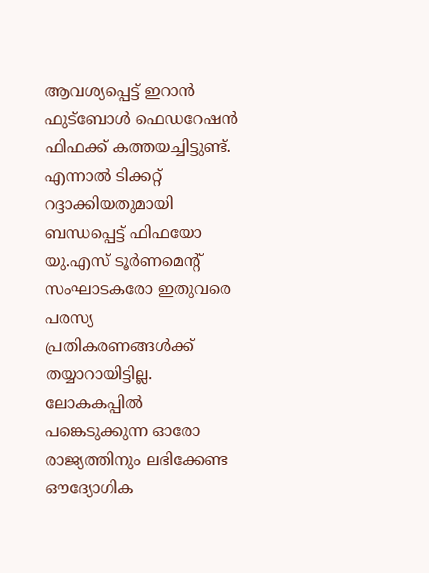ആവശ്യപ്പെട്ട് ഇറാൻ ഫുട്ബോൾ ഫെഡറേഷൻ ഫിഫക്ക് കത്തയച്ചിട്ടുണ്ട്. എന്നാൽ ടിക്കറ്റ് റദ്ദാക്കിയതുമായി ബന്ധപ്പെട്ട് ഫിഫയോ യു.എസ് ടൂർണമെന്റ് സംഘാടകരോ ഇതുവരെ പരസ്യ പ്രതികരണങ്ങൾക്ക് തയ്യാറായിട്ടില്ല.
ലോകകപ്പിൽ പങ്കെടുക്കുന്ന ഓരോ രാജ്യത്തിനും ലഭിക്കേണ്ട ഔദ്യോഗിക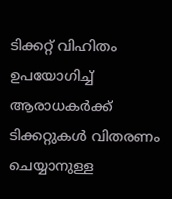ടിക്കറ്റ് വിഹിതം ഉപയോഗിച്ച് ആരാധകർക്ക് ടിക്കറ്റുകൾ വിതരണം ചെയ്യാനുള്ള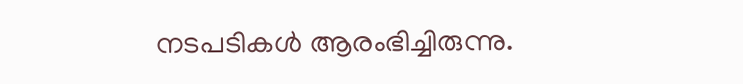നടപടികൾ ആരംഭിച്ചിരുന്നു.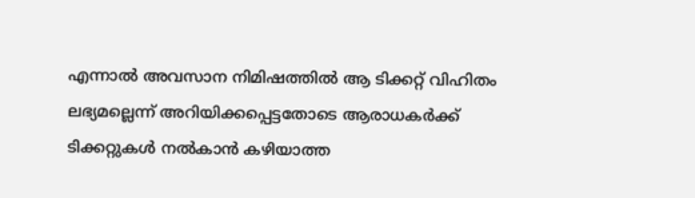എന്നാൽ അവസാന നിമിഷത്തിൽ ആ ടിക്കറ്റ് വിഹിതം ലഭ്യമല്ലെന്ന് അറിയിക്കപ്പെട്ടതോടെ ആരാധകർക്ക് ടിക്കറ്റുകൾ നൽകാൻ കഴിയാത്ത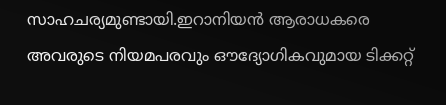സാഹചര്യമുണ്ടായി.ഇറാനിയൻ ആരാധകരെ അവരുടെ നിയമപരവും ഔദ്യോഗികവുമായ ടിക്കറ്റ്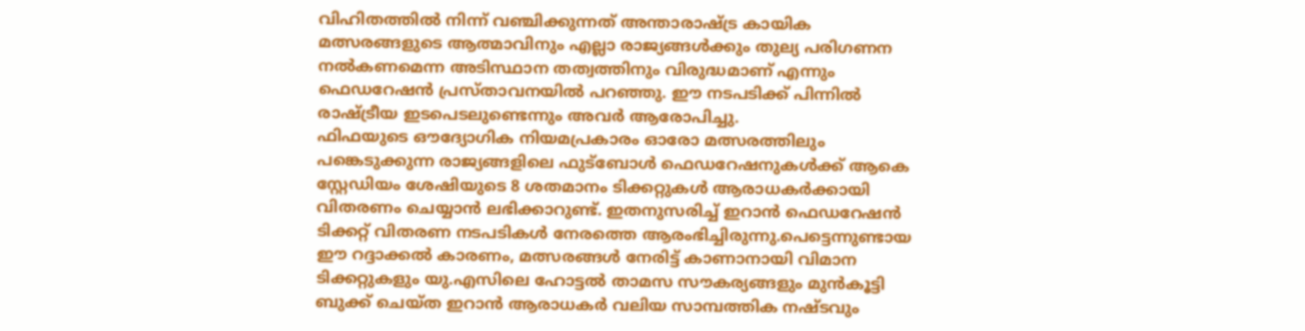വിഹിതത്തിൽ നിന്ന് വഞ്ചിക്കുന്നത് അന്താരാഷ്ട്ര കായിക മത്സരങ്ങളുടെ ആത്മാവിനും എല്ലാ രാജ്യങ്ങൾക്കും തുല്യ പരിഗണന നൽകണമെന്ന അടിസ്ഥാന തത്വത്തിനും വിരുദ്ധമാണ് എന്നും ഫെഡറേഷൻ പ്രസ്താവനയിൽ പറഞ്ഞു. ഈ നടപടിക്ക് പിന്നിൽ രാഷ്ട്രീയ ഇടപെടലുണ്ടെന്നും അവർ ആരോപിച്ചു.
ഫിഫയുടെ ഔദ്യോഗിക നിയമപ്രകാരം ഓരോ മത്സരത്തിലും പങ്കെടുക്കുന്ന രാജ്യങ്ങളിലെ ഫുട്ബോൾ ഫെഡറേഷനുകൾക്ക് ആകെ സ്റ്റേഡിയം ശേഷിയുടെ 8 ശതമാനം ടിക്കറ്റുകൾ ആരാധകർക്കായി വിതരണം ചെയ്യാൻ ലഭിക്കാറുണ്ട്. ഇതനുസരിച്ച് ഇറാൻ ഫെഡറേഷൻ ടിക്കറ്റ് വിതരണ നടപടികൾ നേരത്തെ ആരംഭിച്ചിരുന്നു.പെട്ടെന്നുണ്ടായ ഈ റദ്ദാക്കൽ കാരണം, മത്സരങ്ങൾ നേരിട്ട് കാണാനായി വിമാന ടിക്കറ്റുകളും യു.എസിലെ ഹോട്ടൽ താമസ സൗകര്യങ്ങളും മുൻകൂട്ടി ബുക്ക് ചെയ്ത ഇറാൻ ആരാധകർ വലിയ സാമ്പത്തിക നഷ്ടവും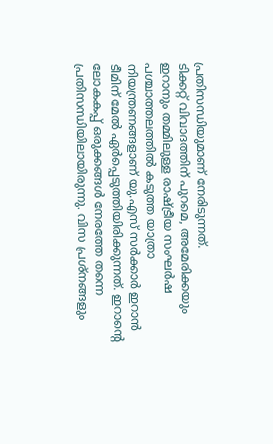പ്രതിസന്ധിയുമാണ് നേരിടുന്നത്.
ടിക്കറ്റ് വിവാദത്തിന് പുറമെ, അമേരിക്കയും ഇറാനും തമ്മിലുള്ള രാഷ്ട്രീയ സംഘർഷ പശ്ചാത്തലത്തിൽ കടുത്ത യാത്രാ നിയന്ത്രണങ്ങളാണ് യു.എസ് സർക്കാർ ഇറാൻ ടീമിന് മേൽ ഏർപ്പെടുത്തിയിരിക്കുന്നത്. ഇറാന്റെ ലോകകപ്പ് ഒരുക്കങ്ങൾ നേരത്തേ തന്നെ പ്രതിസന്ധിയിലായിരുന്നു. വിസ പ്രശ്നങ്ങളും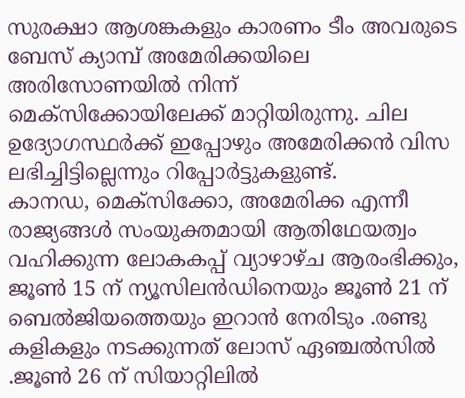സുരക്ഷാ ആശങ്കകളും കാരണം ടീം അവരുടെ ബേസ് ക്യാമ്പ് അമേരിക്കയിലെ അരിസോണയിൽ നിന്ന് മെക്സിക്കോയിലേക്ക് മാറ്റിയിരുന്നു. ചില ഉദ്യോഗസ്ഥർക്ക് ഇപ്പോഴും അമേരിക്കൻ വിസ ലഭിച്ചിട്ടില്ലെന്നും റിപ്പോർട്ടുകളുണ്ട്.
കാനഡ, മെക്സിക്കോ, അമേരിക്ക എന്നീ രാജ്യങ്ങൾ സംയുക്തമായി ആതിഥേയത്വം വഹിക്കുന്ന ലോകകപ്പ് വ്യാഴാഴ്ച ആരംഭിക്കും, ജൂൺ 15 ന് ന്യൂസിലൻഡിനെയും ജൂൺ 21 ന് ബെൽജിയത്തെയും ഇറാൻ നേരിടും .രണ്ടു കളികളും നടക്കുന്നത് ലോസ് ഏഞ്ചൽസിൽ .ജൂൺ 26 ന് സിയാറ്റിലിൽ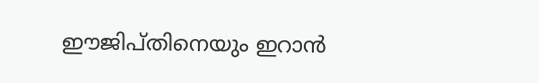ഈജിപ്തിനെയും ഇറാൻ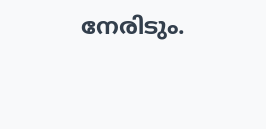നേരിടും.